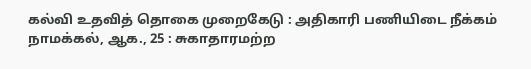கல்வி உதவித் தொகை முறைகேடு : அதிகாரி பணியிடை நீக்கம்
நாமக்கல், ஆக., 25 : சுகாதாரமற்ற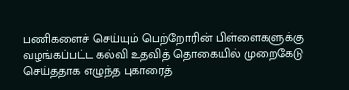பணிகளைச் செய்யும் பெற்றோரின் பிள்ளைகளுக்கு வழங்கப்பட்ட கல்வி உதவித் தொகையில் முறைகேடு செய்ததாக எழுந்த புகாரைத்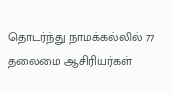தொடர்ந்து நாமக்கல்லில் 77 தலைமை ஆசிரியர்கள்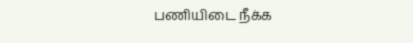பணியிடை நீக்க